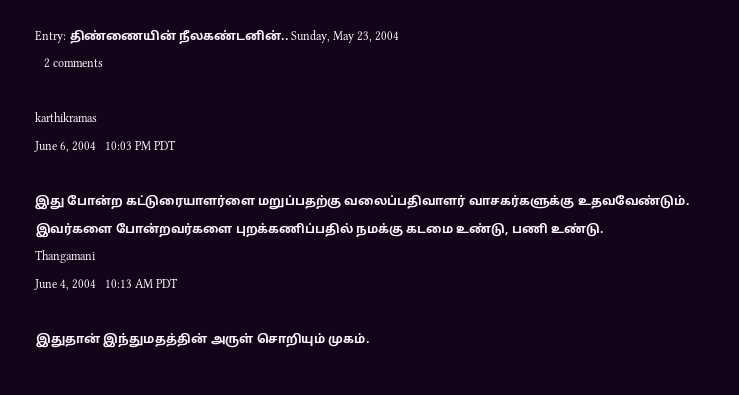Entry: திண்ணையின் நீலகண்டனின்.. Sunday, May 23, 2004
   2 comments

karthikramas
June 6, 2004   10:03 PM PDT

இது போன்ற கட்டுரையாளர்ளை மறுப்பதற்கு வலைப்பதிவாளர் வாசகர்களுக்கு உதவவேண்டும்.
இவர்களை போன்றவர்களை புறக்கணிப்பதில் நமக்கு கடமை உண்டு, பணி உண்டு.
Thangamani
June 4, 2004   10:13 AM PDT

இதுதான் இந்துமதத்தின் அருள் சொறியும் முகம்.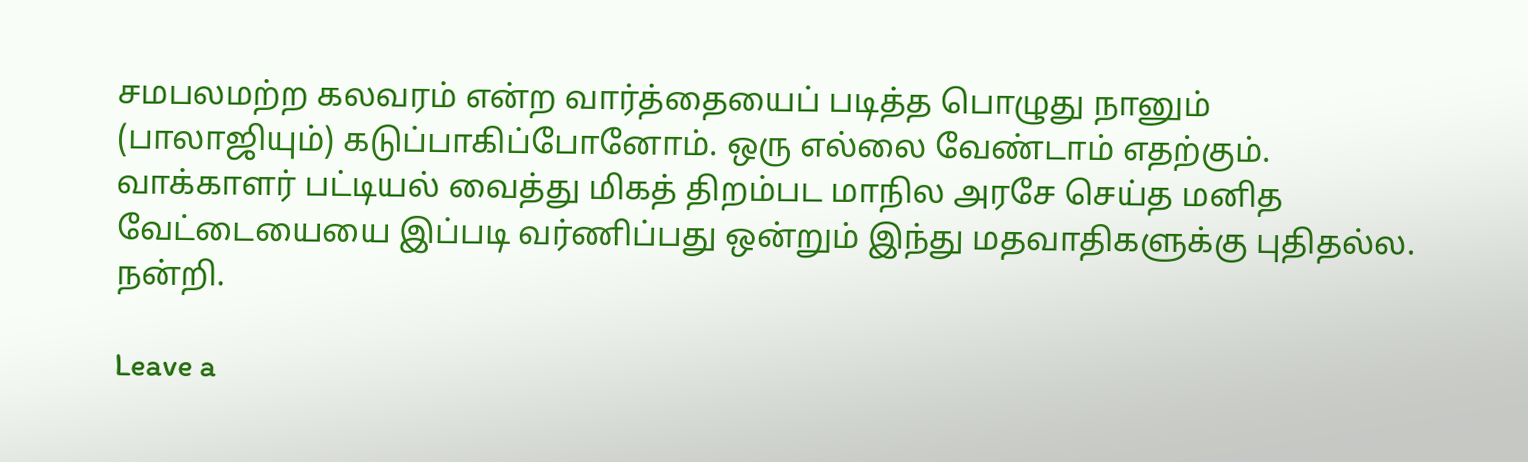சமபலமற்ற கலவரம் என்ற வார்த்தையைப் படித்த பொழுது நானும் (பாலாஜியும்) கடுப்பாகிப்போனோம். ஒரு எல்லை வேண்டாம் எதற்கும். வாக்காளர் பட்டியல் வைத்து மிகத் திறம்பட மாநில அரசே செய்த மனித வேட்டையையை இப்படி வர்ணிப்பது ஒன்றும் இந்து மதவாதிகளுக்கு புதிதல்ல. நன்றி.

Leave a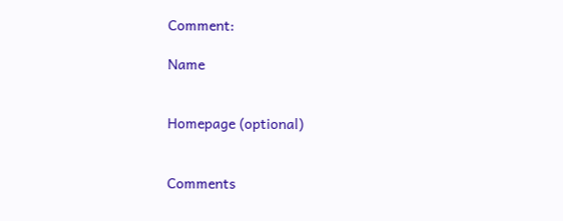Comment:

Name


Homepage (optional)


Comments